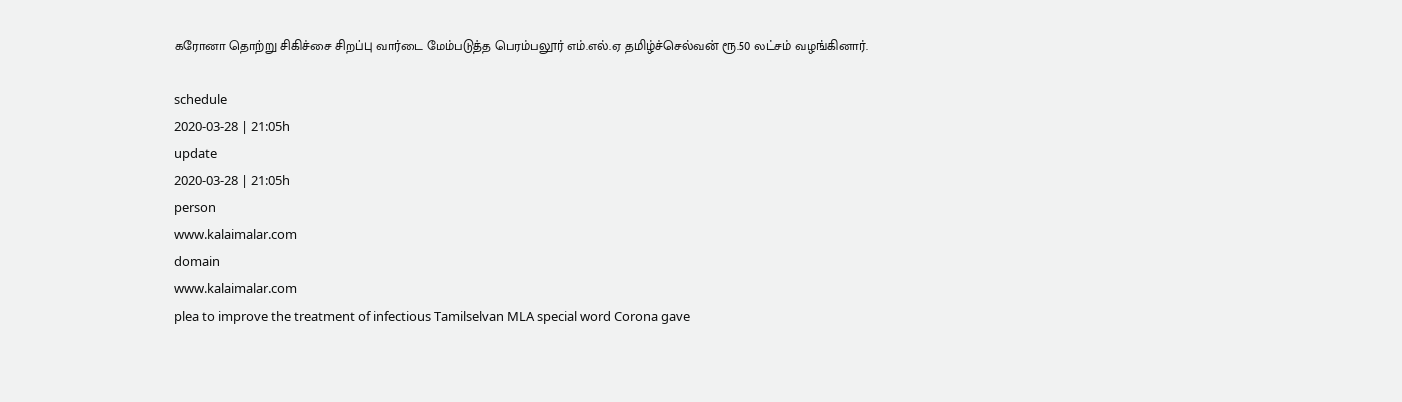கரோனா தொற்று சிகிச்சை சிறப்பு வார்டை மேம்படுத்த பெரம்பலூர் எம்.எல்.ஏ தமிழ்ச்செல்வன் ரூ.50 லட்சம் வழங்கினார்.

schedule
2020-03-28 | 21:05h
update
2020-03-28 | 21:05h
person
www.kalaimalar.com
domain
www.kalaimalar.com
plea to improve the treatment of infectious Tamilselvan MLA special word Corona gave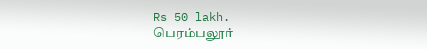Rs 50 lakh.
பெரம்பலூர்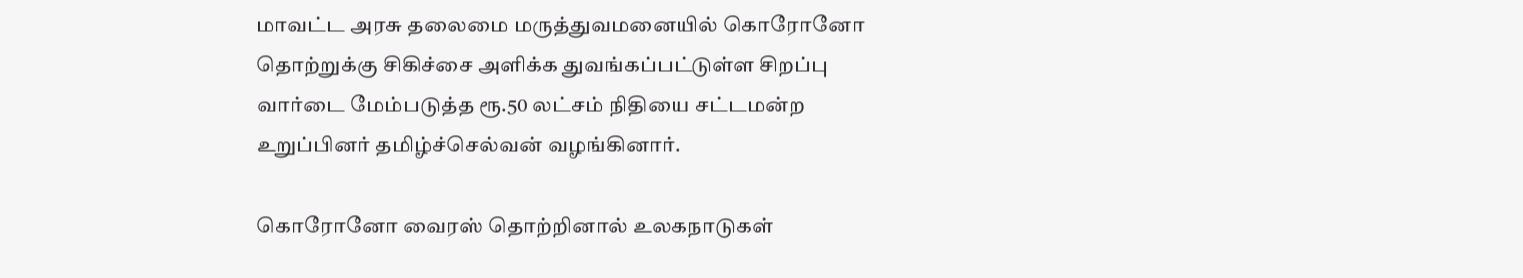மாவட்ட அரசு தலைமை மருத்துவமனையில் கொரோனோ தொற்றுக்கு சிகிச்சை அளிக்க துவங்கப்பட்டுள்ள சிறப்பு வார்டை மேம்படுத்த ரூ.50 லட்சம் நிதியை சட்டமன்ற உறுப்பினர் தமிழ்ச்செல்வன் வழங்கினார்.

கொரோனோ வைரஸ் தொற்றினால் உலகநாடுகள்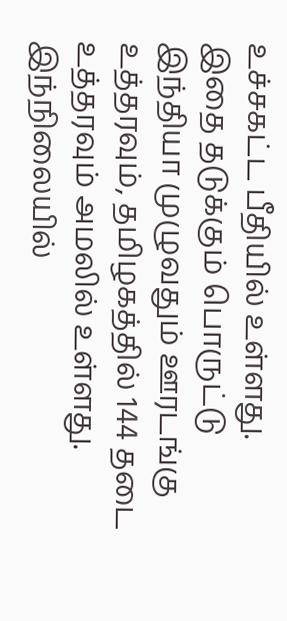உச்சகட்ட பீதியில் உள்ளது. இதை தடுக்கும் பொருட்டு இந்தியா முழுவதும் ஊரடங்கு உத்தரவும், தமிழகத்தில் 144 தடை உத்தரவும் அமலில் உள்ளது. இந்நிலையில்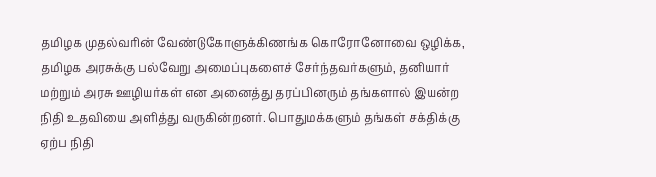தமிழக முதல்வரின் வேண்டுகோளுக்கிணங்க கொரோனோவை ஒழிக்க, தமிழக அரசுக்கு பல்வேறு அமைப்புகளைச் சேர்ந்தவர்களும், தனியார் மற்றும் அரசு ஊழியர்கள் என அனைத்து தரப்பினரும் தங்களால் இயன்ற நிதி உதவியை அளித்து வருகின்றனர். பொதுமக்களும் தங்கள் சக்திக்கு ஏற்ப நிதி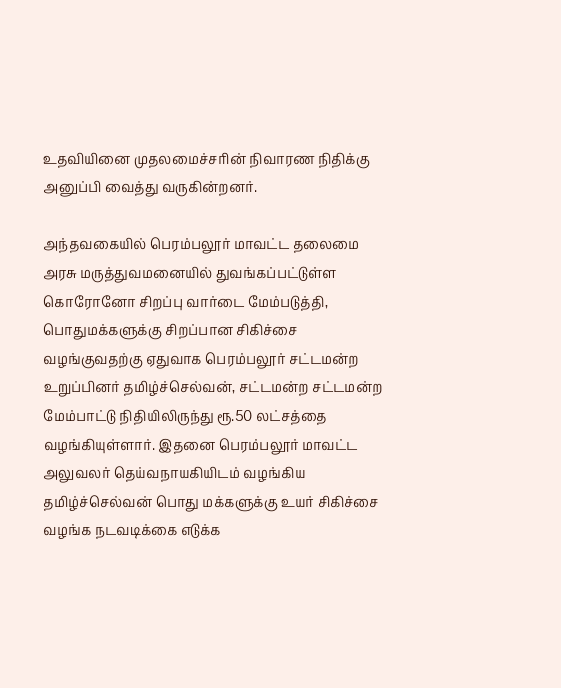உதவியினை முதலமைச்சரின் நிவாரண நிதிக்கு அனுப்பி வைத்து வருகின்றனர்.

அந்தவகையில் பெரம்பலூர் மாவட்ட தலைமை அரசு மருத்துவமனையில் துவங்கப்பட்டுள்ள கொரோனோ சிறப்பு வார்டை மேம்படுத்தி, பொதுமக்களுக்கு சிறப்பான சிகிச்சை வழங்குவதற்கு ஏதுவாக பெரம்பலூர் சட்டமன்ற உறுப்பினர் தமிழ்ச்செல்வன், சட்டமன்ற சட்டமன்ற மேம்பாட்டு நிதியிலிருந்து ரூ.50 லட்சத்தை வழங்கியுள்ளார். இதனை பெரம்பலூர் மாவட்ட அலுவலர் தெய்வநாயகியிடம் வழங்கிய தமிழ்ச்செல்வன் பொது மக்களுக்கு உயர் சிகிச்சை வழங்க நடவடிக்கை எடுக்க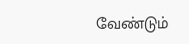வேண்டும்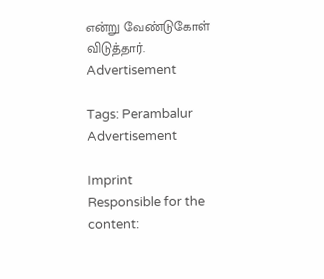என்று வேண்டுகோள் விடுத்தார்.
Advertisement

Tags: Perambalur
Advertisement

Imprint
Responsible for the content: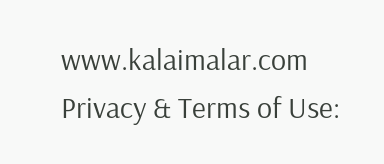www.kalaimalar.com
Privacy & Terms of Use: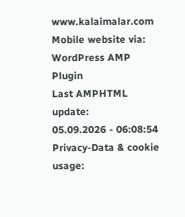www.kalaimalar.com
Mobile website via:
WordPress AMP Plugin
Last AMPHTML update:
05.09.2026 - 06:08:54
Privacy-Data & cookie usage: